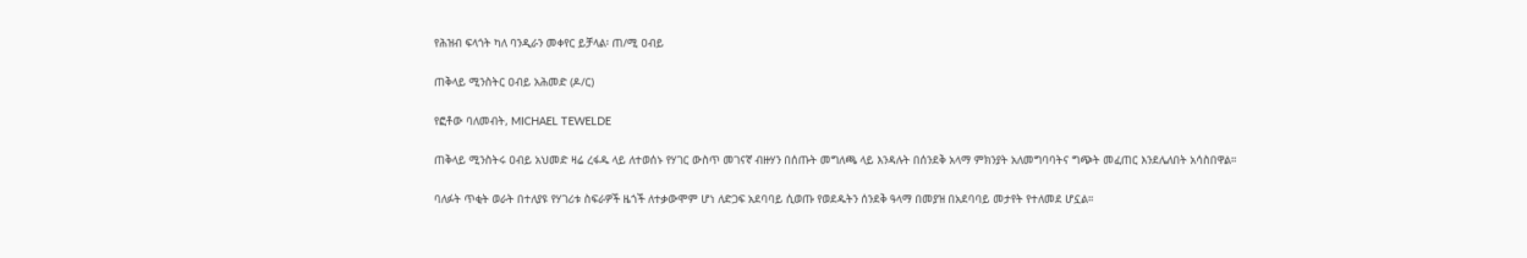የሕዝብ ፍላጎት ካለ ባንዲራን መቀየር ይቻላል፡ ጠ/ሚ ዐብይ

ጠቅላይ ሚንስትር ዐብይ አሕመድ (ዶ/ር)

የፎቶው ባለመብት, MICHAEL TEWELDE

ጠቅላይ ሚንስትሩ ዐብይ አህመድ ዛሬ ረፋዱ ላይ ለተወሰኑ የሃገር ውስጥ መገናኛ ብዙሃን በሰጡት መግለጫ ላይ እንዳሉት በሰንደቅ አላማ ምክንያት አለመግባባትና ግጭት መፈጠር እንደሌለበት አሳስበዋል።

ባለፉት ጥቂት ወራት በተለያዩ የሃገሪቱ ስፍራዎች ዜጎች ለተቃውሞም ሆነ ለድጋፍ አደባባይ ሲወጡ የወደዱትን ሰንደቅ ዓላማ በመያዝ በአደባባይ መታየት የተለመደ ሆኗል።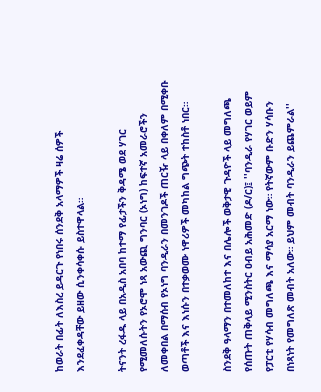ከወራት በፊት ለእስረ ይዳርጉ የነበሩ ሰንደቅ አላማዎች ዛሬ ሰዎች እንደፈቀዳቸው ይዘው ሲንቀሳቀሱ ይስተዋላል።

ትናንት ረፋዱ ላይ በአዲስ አበባ ከተማ የፊታችን ቅዳሜ ወደ ሃገር የሚመለሱትን የኦሮሞ ነጻ አውጪ ግንባር (ኦነግ) ከፍተኛ አመራሮችን ለመቀበል በማሰብ የኦነግ ባንዲራን በመንገዶች ጠርዥ ላይ በቀለም በሚቀቡ ወጣቶች እና እነሱን በተቃወሙ ነዋሪዎች መካከል ግጭት ተከስቶ ነበር።

ስንደቅ ዓላማን በተመለከተ እና በሌሎች ወቅታዊ ጉዳዮች ላይ መግለጫ የሰጡት ጠቅላይ ሚንስትር ዐብይ አሕመድ (ዶ/ር)፤ ''ባንዲራ የሃገር ወይም የፓርቲ የሃሳብ መግለጫ እና ማሳያ አርማ ነው። የትኛውም ቡድን ሃሳቡን በነጻነት የመግለጽ መብት አለው። ይህም መብት ባንዲራን ይጨምራል''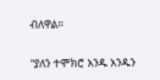ብለዋል።

''ያለን ተሞክሮ አንዱ አንዱን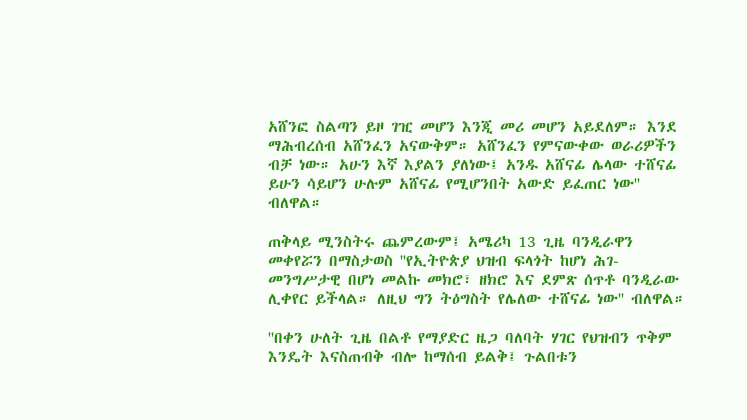አሸንፎ ስልጣን ይዞ ገዢ መሆን እንጂ መሪ መሆን አይደለም። እንደ ማሕብረሰብ አሸንፈን አናውቅም። አሸንፈን የምናውቀው ወራሪዎችን ብቻ ነው። አሁን እኛ እያልን ያለነው፤ አንዱ አሸናፊ ሌላው ተሸናፊ ይሁን ሳይሆን ሁሉም አሸናፊ የሚሆንበት አውድ ይፈጠር ነው'' ብለዋል።

ጠቅላይ ሚንስትሩ ጨምረውም፤ አሜሪካ 13 ጊዜ ባንዲራዋን መቀየሯን በማስታወስ ''የኢትዮጵያ ህዝብ ፍላጎት ከሆነ ሕገ-መንግሥታዊ በሆነ መልኩ መክሮ፣ ዘክሮ እና ደምጽ ሰጥቶ ባንዲራው ሊቀየር ይችላል። ለዚህ ግን ትዕግስት የሌለው ተሸናፊ ነው'' ብለዋል።

''በቀን ሁለት ጊዜ በልቶ የማያድር ዜጋ ባለባት ሃገር የህዝብን ጥቅም እንዴት እናስጠብቅ ብሎ ከማሰብ ይልቅ፤ ጉልበቱን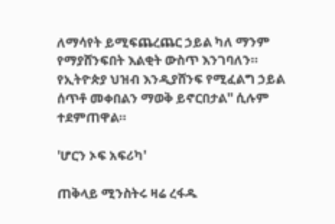ለማሳየት ይሚፍጨረጨር ኃይል ካለ ማንም የማያሸንፍበት እልቂት ውስጥ እንገባለን። የኢትዮጵያ ህዝብ እንዲያሸንፍ የሚፈልግ ኃይል ሰጥቶ መቀበልን ማወቅ ይኖርበታል'' ሲሉም ተደምጠዋል።

'ሆርን ኦፍ አፍሪካ'

ጠቅላይ ሚንስትሩ ዛሬ ረፋዱ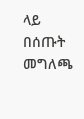ላይ በሰጡት መግለጫ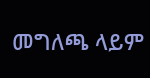መግለጫ ላይም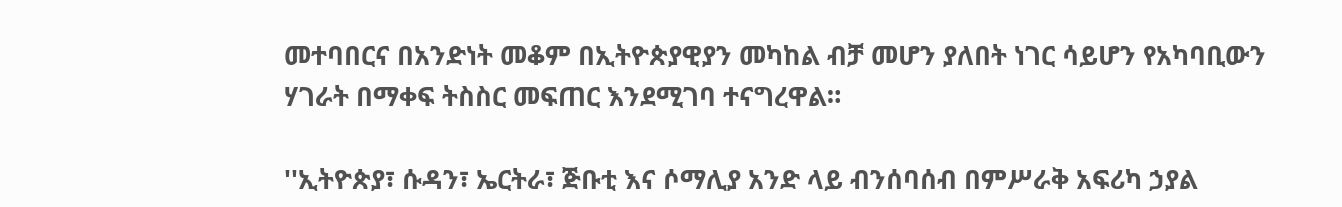መተባበርና በአንድነት መቆም በኢትዮጵያዊያን መካከል ብቻ መሆን ያለበት ነገር ሳይሆን የአካባቢውን ሃገራት በማቀፍ ትስስር መፍጠር እንደሚገባ ተናግረዋል።

''ኢትዮጵያ፣ ሱዳን፣ ኤርትራ፣ ጅቡቲ እና ሶማሊያ አንድ ላይ ብንሰባሰብ በምሥራቅ አፍሪካ ኃያል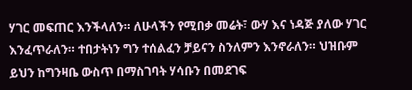ሃገር መፍጠር እንችላለን። ለሁላችን የሚበቃ መሬት፣ ውሃ እና ነዳጅ ያለው ሃገር እንፈጥራለን። ተበታትነን ግን ተሰልፈን ቻይናን ስንለምን እንኖራለን። ህዝቡም ይህን ከግንዛቤ ውስጥ በማስገባት ሃሳቡን በመደገፍ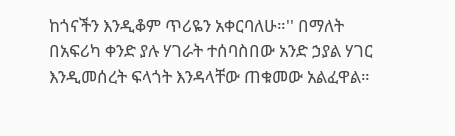ከጎናችን እንዲቆም ጥሪዬን አቀርባለሁ።'' በማለት በአፍሪካ ቀንድ ያሉ ሃገራት ተሰባስበው አንድ ኃያል ሃገር እንዲመሰረት ፍላጎት እንዳላቸው ጠቁመው አልፈዋል።